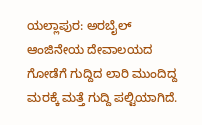ಯಲ್ಲಾಪುರ: ಅರಬೈಲ್ ಆಂಜಿನೇಯ ದೇವಾಲಯದ ಗೋಡೆಗೆ ಗುದ್ದಿದ ಲಾರಿ ಮುಂದಿದ್ದ ಮರಕ್ಕೆ ಮತ್ತೆ ಗುದ್ದಿ ಪಲ್ಟಿಯಾಗಿದೆ.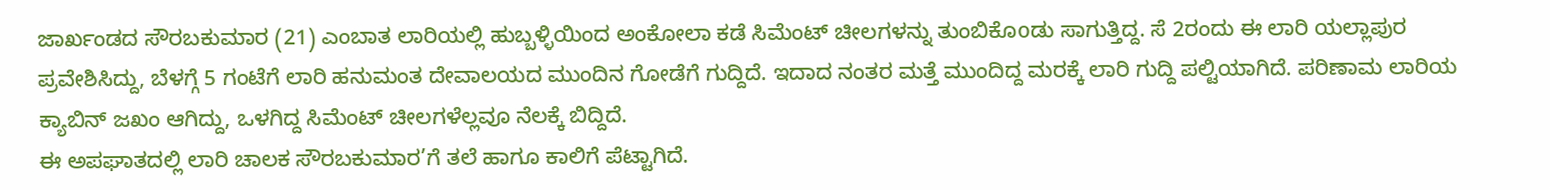ಜಾರ್ಖಂಡದ ಸೌರಬಕುಮಾರ (21) ಎಂಬಾತ ಲಾರಿಯಲ್ಲಿ ಹುಬ್ಬಳ್ಳಿಯಿಂದ ಅಂಕೋಲಾ ಕಡೆ ಸಿಮೆಂಟ್ ಚೀಲಗಳನ್ನು ತುಂಬಿಕೊoಡು ಸಾಗುತ್ತಿದ್ದ. ಸೆ 2ರಂದು ಈ ಲಾರಿ ಯಲ್ಲಾಪುರ ಪ್ರವೇಶಿಸಿದ್ದು, ಬೆಳಗ್ಗೆ 5 ಗಂಟೆಗೆ ಲಾರಿ ಹನುಮಂತ ದೇವಾಲಯದ ಮುಂದಿನ ಗೋಡೆಗೆ ಗುದ್ದಿದೆ. ಇದಾದ ನಂತರ ಮತ್ತೆ ಮುಂದಿದ್ದ ಮರಕ್ಕೆ ಲಾರಿ ಗುದ್ದಿ ಪಲ್ಟಿಯಾಗಿದೆ. ಪರಿಣಾಮ ಲಾರಿಯ ಕ್ಯಾಬಿನ್ ಜಖಂ ಆಗಿದ್ದು, ಒಳಗಿದ್ದ ಸಿಮೆಂಟ್ ಚೀಲಗಳೆಲ್ಲವೂ ನೆಲಕ್ಕೆ ಬಿದ್ದಿದೆ.
ಈ ಅಪಘಾತದಲ್ಲಿ ಲಾರಿ ಚಾಲಕ ಸೌರಬಕುಮಾರ’ಗೆ ತಲೆ ಹಾಗೂ ಕಾಲಿಗೆ ಪೆಟ್ಟಾಗಿದೆ.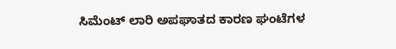ಸಿಮೆಂಟ್ ಲಾರಿ ಅಪಘಾತದ ಕಾರಣ ಘಂಟೆಗಳ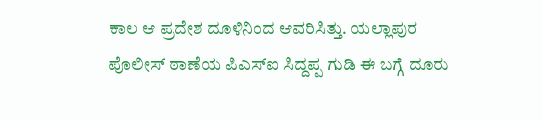ಕಾಲ ಆ ಪ್ರದೇಶ ದೂಳಿನಿಂದ ಆವರಿಸಿತ್ತು. ಯಲ್ಲಾಪುರ ಪೊಲೀಸ್ ಠಾಣೆಯ ಪಿಎಸ್ಐ ಸಿದ್ದಪ್ಪ ಗುಡಿ ಈ ಬಗ್ಗೆ ದೂರು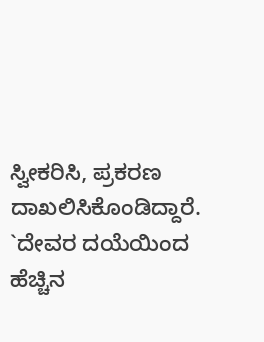ಸ್ವೀಕರಿಸಿ, ಪ್ರಕರಣ ದಾಖಲಿಸಿಕೊಂಡಿದ್ದಾರೆ. `ದೇವರ ದಯೆಯಿಂದ ಹೆಚ್ಚಿನ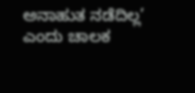ಅನಾಹುತ ನಡೆದಿಲ್ಲ’ ಎಂದು ಚಾಲಕ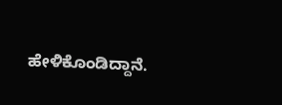ಹೇಳಿಕೊಂಡಿದ್ದಾನೆ.